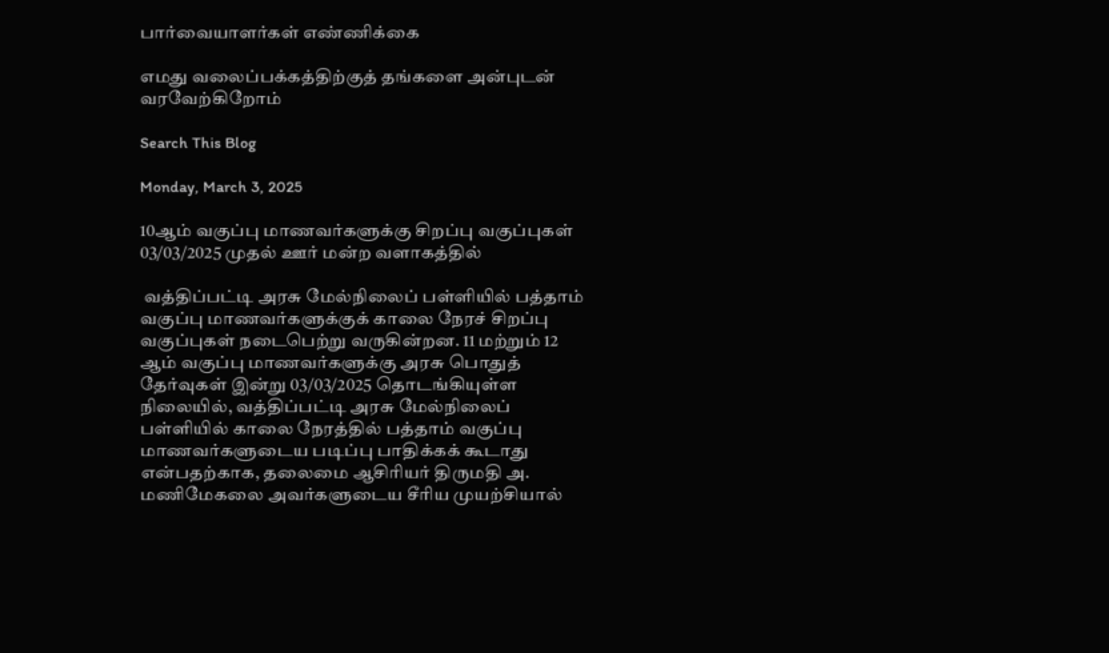பார்வையாளர்கள் எண்ணிக்கை

எமது வலைப்பக்கத்திற்குத் தங்களை அன்புடன் வரவேற்கிறோம்

Search This Blog

Monday, March 3, 2025

10ஆம் வகுப்பு மாணவர்களுக்கு சிறப்பு வகுப்புகள் 03/03/2025 முதல் ஊர் மன்ற வளாகத்தில்

 வத்திப்பட்டி அரசு மேல்நிலைப் பள்ளியில் பத்தாம் வகுப்பு மாணவர்களுக்குக் காலை நேரச் சிறப்பு வகுப்புகள் நடைபெற்று வருகின்றன. 11 மற்றும் 12 ஆம் வகுப்பு மாணவர்களுக்கு அரசு பொதுத் தேர்வுகள் இன்று 03/03/2025 தொடங்கியுள்ள நிலையில், வத்திப்பட்டி அரசு மேல்நிலைப் பள்ளியில் காலை நேரத்தில் பத்தாம் வகுப்பு மாணவர்களுடைய படிப்பு பாதிக்கக் கூடாது என்பதற்காக, தலைமை ஆசிரியர் திருமதி அ. மணிமேகலை அவர்களுடைய சீரிய முயற்சியால்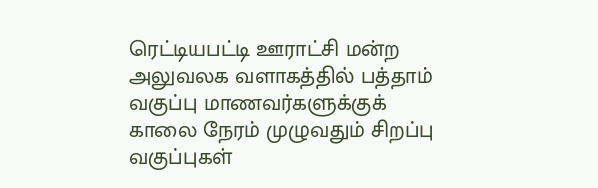ரெட்டியபட்டி ஊராட்சி மன்ற அலுவலக வளாகத்தில் பத்தாம் வகுப்பு மாணவர்களுக்குக் காலை நேரம் முழுவதும் சிறப்பு வகுப்புகள்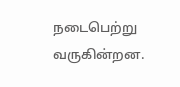நடைபெற்று வருகின்றன.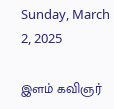Sunday, March 2, 2025

இளம் கவிஞர்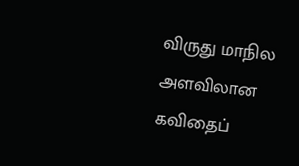விருது மாநில அளவிலான கவிதைப்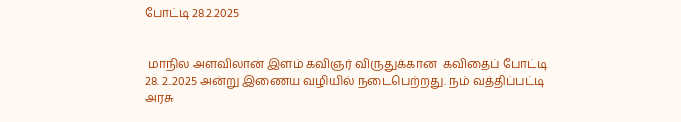போட்டி 28.2.2025


 மாநில அளவிலான இளம் கவிஞர் விருதுக்கான  கவிதைப் போட்டி 28. 2..2025 அன்று இணைய வழியில் நடைபெற்றது. நம் வத்திப்பட்டி அரசு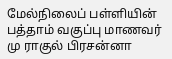மேல்நிலைப் பள்ளியின் பத்தாம் வகுப்பு மாணவர் மு ராகுல் பிரசன்னா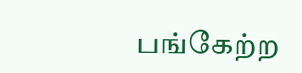பங்கேற்ற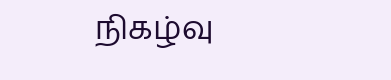நிகழ்வு